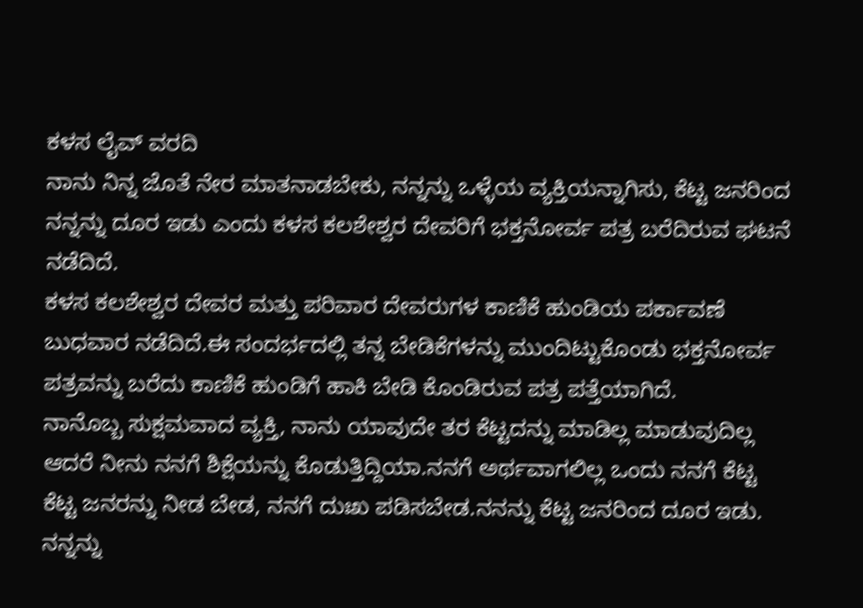ಕಳಸ ಲೈವ್ ವರದಿ
ನಾನು ನಿನ್ನ ಜೊತೆ ನೇರ ಮಾತನಾಡಬೇಕು, ನನ್ನನ್ನು ಒಳ್ಳೆಯ ವ್ಯಕ್ತಿಯನ್ನಾಗಿಸು, ಕೆಟ್ಟ ಜನರಿಂದ ನನ್ನನ್ನು ದೂರ ಇಡು ಎಂದು ಕಳಸ ಕಲಶೇಶ್ವರ ದೇವರಿಗೆ ಭಕ್ತನೋರ್ವ ಪತ್ರ ಬರೆದಿರುವ ಘಟನೆ ನಡೆದಿದೆ.
ಕಳಸ ಕಲಶೇಶ್ವರ ದೇವರ ಮತ್ತು ಪರಿವಾರ ದೇವರುಗಳ ಕಾಣಿಕೆ ಹುಂಡಿಯ ಪರ್ಕಾವಣೆ ಬುಧವಾರ ನಡೆದಿದೆ.ಈ ಸಂದರ್ಭದಲ್ಲಿ ತನ್ನ ಬೇಡಿಕೆಗಳನ್ನು ಮುಂದಿಟ್ಟುಕೊಂಡು ಭಕ್ತನೋರ್ವ ಪತ್ರವನ್ನು ಬರೆದು ಕಾಣಿಕೆ ಹುಂಡಿಗೆ ಹಾಕಿ ಬೇಡಿ ಕೊಂಡಿರುವ ಪತ್ರ ಪತ್ತೆಯಾಗಿದೆ.
ನಾನೊಬ್ಬ ಸುಕ್ಷಮವಾದ ವ್ಯಕ್ತಿ, ನಾನು ಯಾವುದೇ ತರ ಕೆಟ್ಟದನ್ನು ಮಾಡಿಲ್ಲ ಮಾಡುವುದಿಲ್ಲ ಆದರೆ ನೀನು ನನಗೆ ಶಿಕ್ಷೆಯನ್ನು ಕೊಡುತ್ತಿದ್ದಿಯಾ.ನನಗೆ ಅರ್ಥವಾಗಲಿಲ್ಲ ಒಂದು ನನಗೆ ಕೆಟ್ಟ ಕೆಟ್ಟ ಜನರನ್ನು ನೀಡ ಬೇಡ, ನನಗೆ ದುಃಖ ಪಡಿಸಬೇಡ.ನನನ್ನು ಕೆಟ್ಟ ಜನರಿಂದ ದೂರ ಇಡು.
ನನ್ನನ್ನು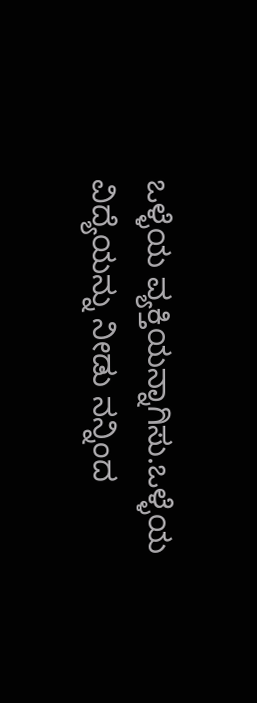ಒಳ್ಳೆಯ ವ್ಯಕ್ತಿಯನ್ನಾಗಿಸು.ಒಳ್ಳೆಯ ವಿದ್ಯೆಯನ್ನು ನೀಡು ನನ್ನಿಂದ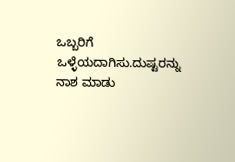ಒಬ್ಬರಿಗೆ ಒಳ್ಳೆಯದಾಗಿಸು.ದುಷ್ಟರನ್ನು ನಾಶ ಮಾಡು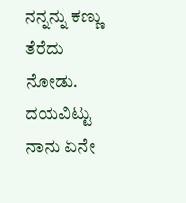ನನ್ನನ್ನು ಕಣ್ಣು ತೆರೆದು ನೋಡು.
ದಯವಿಟ್ಟು ನಾನು ಏನೇ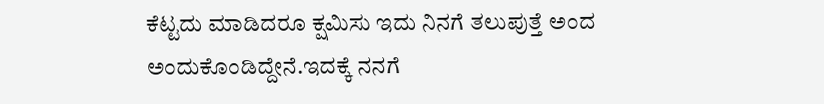ಕೆಟ್ಟದು ಮಾಡಿದರೂ ಕ್ಷಮಿಸು ಇದು ನಿನಗೆ ತಲುಪುತ್ತೆ ಅಂದ ಅಂದುಕೊಂಡಿದ್ದೇನೆ.ಇದಕ್ಕೆ ನನಗೆ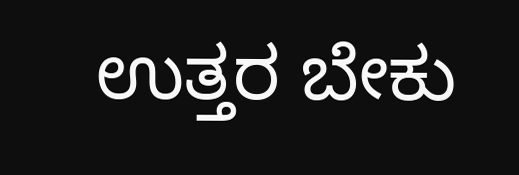ಉತ್ತರ ಬೇಕು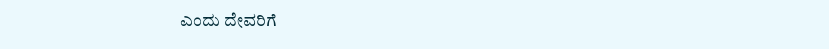ಎಂದು ದೇವರಿಗೆ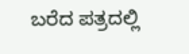ಬರೆದ ಪತ್ರದಲ್ಲಿ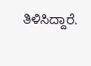ತಿಳಿಸಿದ್ದಾರೆ.